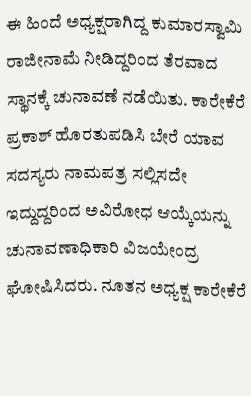ಈ ಹಿಂದೆ ಅಧ್ಯಕ್ಷರಾಗಿದ್ದ ಕುಮಾರಸ್ವಾಮಿ ರಾಜೀನಾಮೆ ನೀಡಿದ್ದರಿಂದ ತೆರವಾದ ಸ್ಥಾನಕ್ಕೆ ಚುನಾವಣೆ ನಡೆಯಿತು. ಕಾರೇಕೆರೆ ಪ್ರಕಾಶ್ ಹೊರತುಪಡಿಸಿ ಬೇರೆ ಯಾವ ಸದಸ್ಯರು ನಾಮಪತ್ರ ಸಲ್ಲಿಸದೇ ಇದ್ದುದ್ದರಿಂದ ಅವಿರೋಧ ಆಯ್ಕೆಯನ್ನು ಚುನಾವಣಾಧಿಕಾರಿ ವಿಜಯೇಂದ್ರ ಘೋಷಿಸಿದರು. ನೂತನ ಅಧ್ಯಕ್ಷ ಕಾರೇಕೆರೆ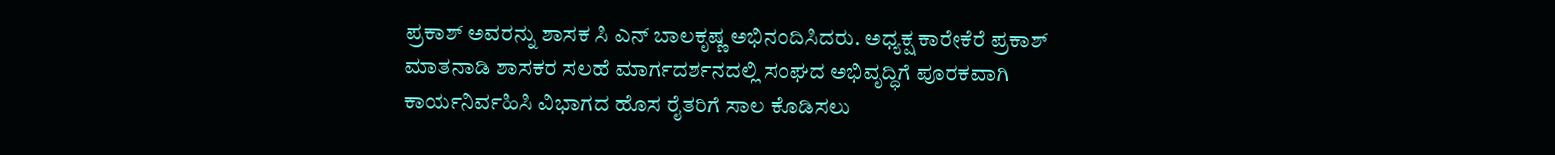ಪ್ರಕಾಶ್ ಅವರನ್ನು ಶಾಸಕ ಸಿ ಎನ್ ಬಾಲಕೃಷ್ಣ ಅಭಿನಂದಿಸಿದರು. ಅಧ್ಯಕ್ಷ ಕಾರೇಕೆರೆ ಪ್ರಕಾಶ್ ಮಾತನಾಡಿ ಶಾಸಕರ ಸಲಹೆ ಮಾರ್ಗದರ್ಶನದಲ್ಲಿ ಸಂಘದ ಅಭಿವೃದ್ಧಿಗೆ ಪೂರಕವಾಗಿ ಕಾರ್ಯನಿರ್ವಹಿಸಿ ವಿಭಾಗದ ಹೊಸ ರೈತರಿಗೆ ಸಾಲ ಕೊಡಿಸಲು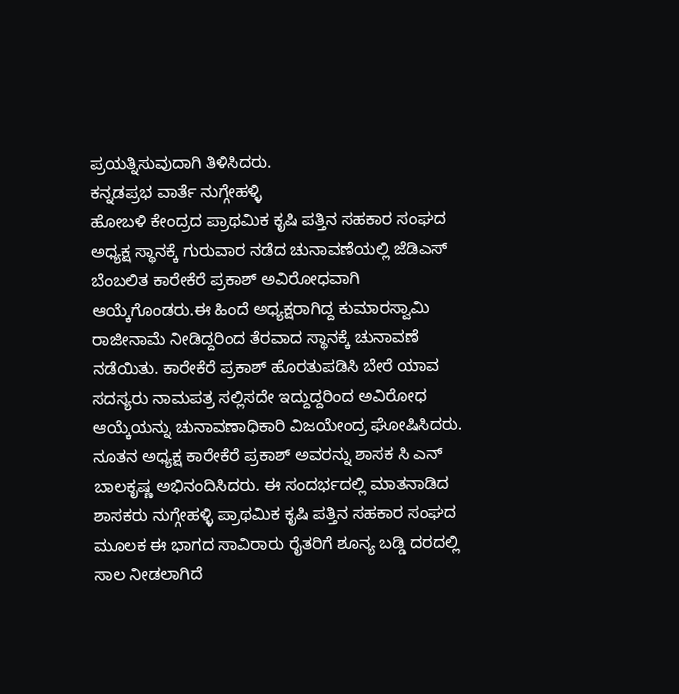ಪ್ರಯತ್ನಿಸುವುದಾಗಿ ತಿಳಿಸಿದರು.
ಕನ್ನಡಪ್ರಭ ವಾರ್ತೆ ನುಗ್ಗೇಹಳ್ಳಿ
ಹೋಬಳಿ ಕೇಂದ್ರದ ಪ್ರಾಥಮಿಕ ಕೃಷಿ ಪತ್ತಿನ ಸಹಕಾರ ಸಂಘದ ಅಧ್ಯಕ್ಷ ಸ್ಥಾನಕ್ಕೆ ಗುರುವಾರ ನಡೆದ ಚುನಾವಣೆಯಲ್ಲಿ ಜೆಡಿಎಸ್ ಬೆಂಬಲಿತ ಕಾರೇಕೆರೆ ಪ್ರಕಾಶ್ ಅವಿರೋಧವಾಗಿ ಆಯ್ಕೆಗೊಂಡರು.ಈ ಹಿಂದೆ ಅಧ್ಯಕ್ಷರಾಗಿದ್ದ ಕುಮಾರಸ್ವಾಮಿ ರಾಜೀನಾಮೆ ನೀಡಿದ್ದರಿಂದ ತೆರವಾದ ಸ್ಥಾನಕ್ಕೆ ಚುನಾವಣೆ ನಡೆಯಿತು. ಕಾರೇಕೆರೆ ಪ್ರಕಾಶ್ ಹೊರತುಪಡಿಸಿ ಬೇರೆ ಯಾವ ಸದಸ್ಯರು ನಾಮಪತ್ರ ಸಲ್ಲಿಸದೇ ಇದ್ದುದ್ದರಿಂದ ಅವಿರೋಧ ಆಯ್ಕೆಯನ್ನು ಚುನಾವಣಾಧಿಕಾರಿ ವಿಜಯೇಂದ್ರ ಘೋಷಿಸಿದರು. ನೂತನ ಅಧ್ಯಕ್ಷ ಕಾರೇಕೆರೆ ಪ್ರಕಾಶ್ ಅವರನ್ನು ಶಾಸಕ ಸಿ ಎನ್ ಬಾಲಕೃಷ್ಣ ಅಭಿನಂದಿಸಿದರು. ಈ ಸಂದರ್ಭದಲ್ಲಿ ಮಾತನಾಡಿದ ಶಾಸಕರು ನುಗ್ಗೇಹಳ್ಳಿ ಪ್ರಾಥಮಿಕ ಕೃಷಿ ಪತ್ತಿನ ಸಹಕಾರ ಸಂಘದ ಮೂಲಕ ಈ ಭಾಗದ ಸಾವಿರಾರು ರೈತರಿಗೆ ಶೂನ್ಯ ಬಡ್ಡಿ ದರದಲ್ಲಿ ಸಾಲ ನೀಡಲಾಗಿದೆ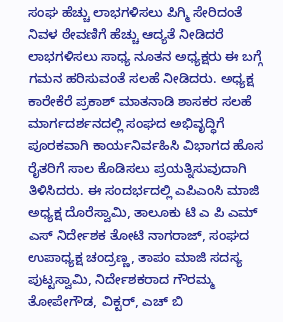ಸಂಘ ಹೆಚ್ಚು ಲಾಭಗಳಿಸಲು ಪಿಗ್ಮಿ ಸೇರಿದಂತೆ ನಿವಳ ಠೇವಣಿಗೆ ಹೆಚ್ಚು ಆದ್ಯತೆ ನೀಡಿದರೆ ಲಾಭಗಳಿಸಲು ಸಾಧ್ಯ ನೂತನ ಅಧ್ಯಕ್ಷರು ಈ ಬಗ್ಗೆ ಗಮನ ಹರಿಸುವಂತೆ ಸಲಹೆ ನೀಡಿದರು. ಅಧ್ಯಕ್ಷ ಕಾರೇಕೆರೆ ಪ್ರಕಾಶ್ ಮಾತನಾಡಿ ಶಾಸಕರ ಸಲಹೆ ಮಾರ್ಗದರ್ಶನದಲ್ಲಿ ಸಂಘದ ಅಭಿವೃದ್ಧಿಗೆ ಪೂರಕವಾಗಿ ಕಾರ್ಯನಿರ್ವಹಿಸಿ ವಿಭಾಗದ ಹೊಸ ರೈತರಿಗೆ ಸಾಲ ಕೊಡಿಸಲು ಪ್ರಯತ್ನಿಸುವುದಾಗಿ ತಿಳಿಸಿದರು. ಈ ಸಂದರ್ಭದಲ್ಲಿ ಎಪಿಎಂಸಿ ಮಾಜಿ ಅಧ್ಯಕ್ಷ ದೊರೆಸ್ವಾಮಿ, ತಾಲೂಕು ಟಿ ಎ ಪಿ ಎಮ್ ಎಸ್ ನಿರ್ದೇಶಕ ತೋಟಿ ನಾಗರಾಜ್, ಸಂಘದ ಉಪಾಧ್ಯಕ್ಷ ಚಂದ್ರಣ್ಣ, ತಾಪಂ ಮಾಜಿ ಸದಸ್ಯ ಪುಟ್ಟಸ್ವಾಮಿ, ನಿರ್ದೇಶಕರಾದ ಗೌರಮ್ಮ ತೋಪೇಗೌಡ, ವಿಕ್ಟರ್, ಎಚ್ ಬಿ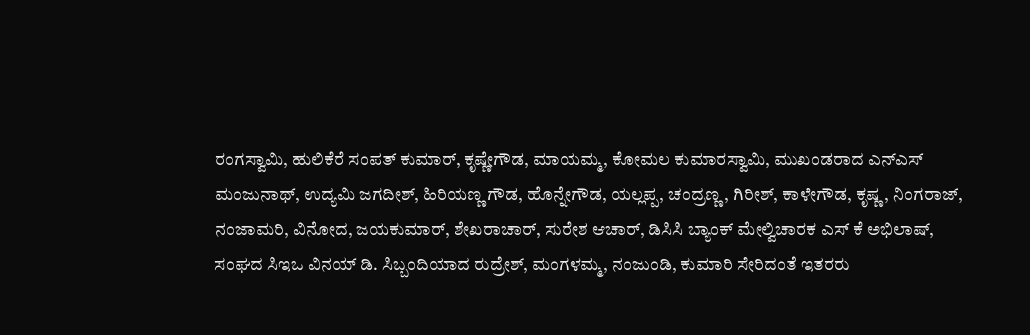ರಂಗಸ್ವಾಮಿ, ಹುಲಿಕೆರೆ ಸಂಪತ್ ಕುಮಾರ್, ಕೃಷ್ಣೇಗೌಡ, ಮಾಯಮ್ಮ, ಕೋಮಲ ಕುಮಾರಸ್ವಾಮಿ, ಮುಖಂಡರಾದ ಎನ್ಎಸ್ ಮಂಜುನಾಥ್, ಉದ್ಯಮಿ ಜಗದೀಶ್, ಹಿರಿಯಣ್ಣ ಗೌಡ, ಹೊನ್ನೇಗೌಡ, ಯಲ್ಲಪ್ಪ, ಚಂದ್ರಣ್ಣ, ಗಿರೀಶ್, ಕಾಳೇಗೌಡ, ಕೃಷ್ಣ, ನಿಂಗರಾಜ್, ನಂಜಾಮರಿ, ವಿನೋದ, ಜಯಕುಮಾರ್, ಶೇಖರಾಚಾರ್, ಸುರೇಶ ಆಚಾರ್, ಡಿಸಿಸಿ ಬ್ಯಾಂಕ್ ಮೇಲ್ವಿಚಾರಕ ಎಸ್ ಕೆ ಅಭಿಲಾಷ್, ಸಂಘದ ಸಿಇಒ ವಿನಯ್ ಡಿ. ಸಿಬ್ಬಂದಿಯಾದ ರುದ್ರೇಶ್, ಮಂಗಳಮ್ಮ, ನಂಜುಂಡಿ, ಕುಮಾರಿ ಸೇರಿದಂತೆ ಇತರರು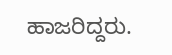ಹಾಜರಿದ್ದರು.